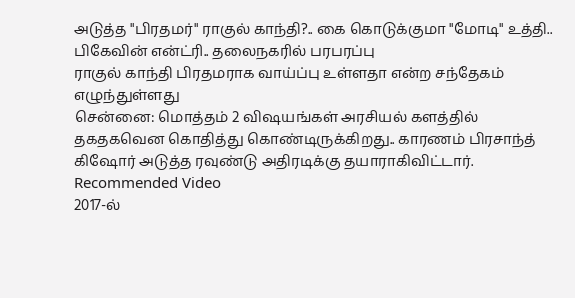அடுத்த "பிரதமர்" ராகுல் காந்தி?.. கை கொடுக்குமா "மோடி" உத்தி.. பிகேவின் என்ட்ரி.. தலைநகரில் பரபரப்பு
ராகுல் காந்தி பிரதமராக வாய்ப்பு உள்ளதா என்ற சந்தேகம் எழுந்துள்ளது
சென்னை: மொத்தம் 2 விஷயங்கள் அரசியல் களத்தில் தகதகவென கொதித்து கொண்டிருக்கிறது.. காரணம் பிரசாந்த் கிஷோர் அடுத்த ரவுண்டு அதிரடிக்கு தயாராகிவிட்டார்.
Recommended Video
2017-ல்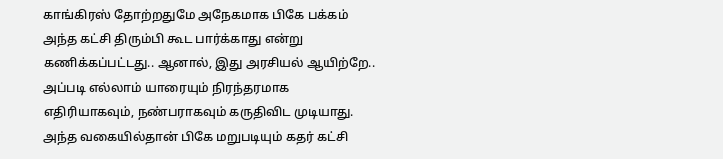காங்கிரஸ் தோற்றதுமே அநேகமாக பிகே பக்கம் அந்த கட்சி திரும்பி கூட பார்க்காது என்று கணிக்கப்பட்டது.. ஆனால், இது அரசியல் ஆயிற்றே.. அப்படி எல்லாம் யாரையும் நிரந்தரமாக எதிரியாகவும், நண்பராகவும் கருதிவிட முடியாது.
அந்த வகையில்தான் பிகே மறுபடியும் கதர் கட்சி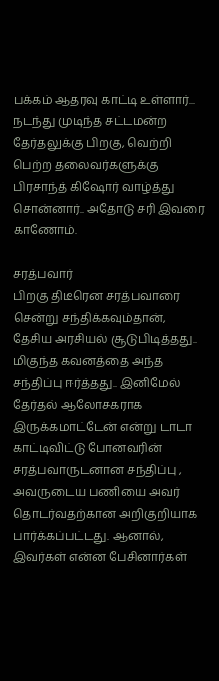பக்கம் ஆதரவு காட்டி உள்ளார்... நடந்து முடிந்த சட்டமன்ற தேர்தலுக்கு பிறகு, வெற்றி பெற்ற தலைவர்களுக்கு பிரசாந்த் கிஷோர் வாழ்த்து சொன்னார்.. அதோடு சரி இவரை காணோம்.

சரத்பவார்
பிறகு திடீரென சரத்பவாரை சென்று சந்திக்கவும்தான், தேசிய அரசியல் சூடுபிடித்தது.. மிகுந்த கவனத்தை அந்த சந்திப்பு ஈர்த்தது.. இனிமேல் தேர்தல் ஆலோசகராக இருக்கமாட்டேன் என்று டாடா காட்டிவிட்டு போனவரின் சரத்பவாருடனான சந்திப்பு , அவருடைய பணியை அவர் தொடர்வதற்கான அறிகுறியாக பார்க்கப்பட்டது. ஆனால், இவர்கள் என்ன பேசினார்கள்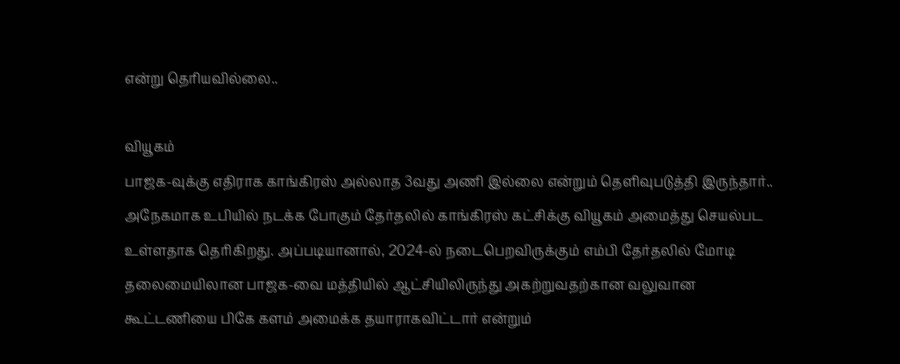என்று தெரியவில்லை..

வியூகம்
பாஜக-வுக்கு எதிராக காங்கிரஸ் அல்லாத 3வது அணி இல்லை என்றும் தெளிவுபடுத்தி இருந்தார்.. அநேகமாக உபியில் நடக்க போகும் தேர்தலில் காங்கிரஸ் கட்சிக்கு வியூகம் அமைத்து செயல்பட உள்ளதாக தெரிகிறது. அப்படியானால், 2024-ல் நடைபெறவிருக்கும் எம்பி தேர்தலில் மோடி தலைமையிலான பாஜக-வை மத்தியில் ஆட்சியிலிருந்து அகற்றுவதற்கான வலுவான கூட்டணியை பிகே களம் அமைக்க தயாராகவிட்டார் என்றும்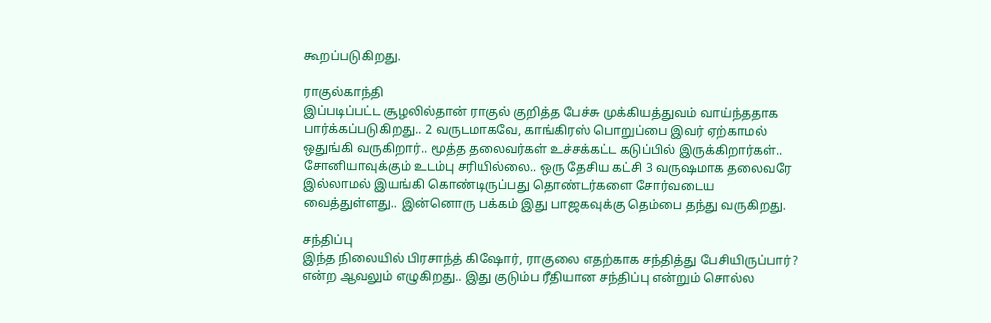கூறப்படுகிறது.

ராகுல்காந்தி
இப்படிப்பட்ட சூழலில்தான் ராகுல் குறித்த பேச்சு முக்கியத்துவம் வாய்ந்ததாக பார்க்கப்படுகிறது.. 2 வருடமாகவே, காங்கிரஸ் பொறுப்பை இவர் ஏற்காமல் ஒதுங்கி வருகிறார்.. மூத்த தலைவர்கள் உச்சக்கட்ட கடுப்பில் இருக்கிறார்கள்.. சோனியாவுக்கும் உடம்பு சரியில்லை.. ஒரு தேசிய கட்சி 3 வருஷமாக தலைவரே இல்லாமல் இயங்கி கொண்டிருப்பது தொண்டர்களை சோர்வடைய வைத்துள்ளது.. இன்னொரு பக்கம் இது பாஜகவுக்கு தெம்பை தந்து வருகிறது.

சந்திப்பு
இந்த நிலையில் பிரசாந்த் கிஷோர், ராகுலை எதற்காக சந்தித்து பேசியிருப்பார்? என்ற ஆவலும் எழுகிறது.. இது குடும்ப ரீதியான சந்திப்பு என்றும் சொல்ல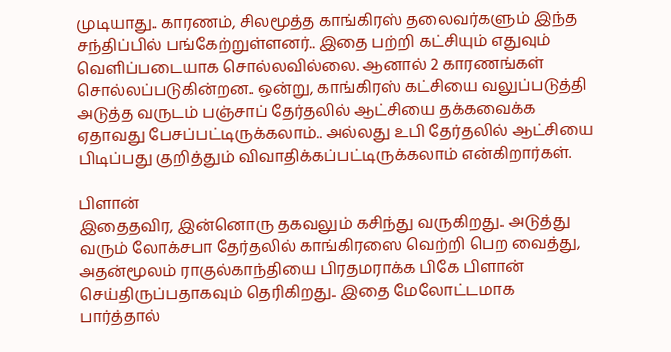முடியாது.. காரணம், சிலமூத்த காங்கிரஸ் தலைவர்களும் இந்த சந்திப்பில் பங்கேற்றுள்ளனர்.. இதை பற்றி கட்சியும் எதுவும் வெளிப்படையாக சொல்லவில்லை. ஆனால் 2 காரணங்கள் சொல்லப்படுகின்றன.. ஒன்று, காங்கிரஸ் கட்சியை வலுப்படுத்தி அடுத்த வருடம் பஞ்சாப் தேர்தலில் ஆட்சியை தக்கவைக்க ஏதாவது பேசப்பட்டிருக்கலாம்.. அல்லது உபி தேர்தலில் ஆட்சியை பிடிப்பது குறித்தும் விவாதிக்கப்பட்டிருக்கலாம் என்கிறார்கள்.

பிளான்
இதைதவிர, இன்னொரு தகவலும் கசிந்து வருகிறது.. அடுத்து வரும் லோக்சபா தேர்தலில் காங்கிரஸை வெற்றி பெற வைத்து, அதன்மூலம் ராகுல்காந்தியை பிரதமராக்க பிகே பிளான் செய்திருப்பதாகவும் தெரிகிறது.. இதை மேலோட்டமாக பார்த்தால்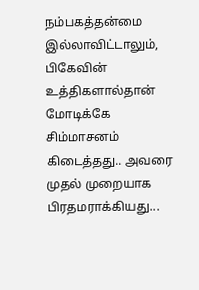நம்பகத்தன்மை இல்லாவிட்டாலும், பிகேவின் உத்திகளால்தான் மோடிக்கே சிம்மாசனம் கிடைத்தது.. அவரை முதல் முறையாக பிரதமராக்கியது...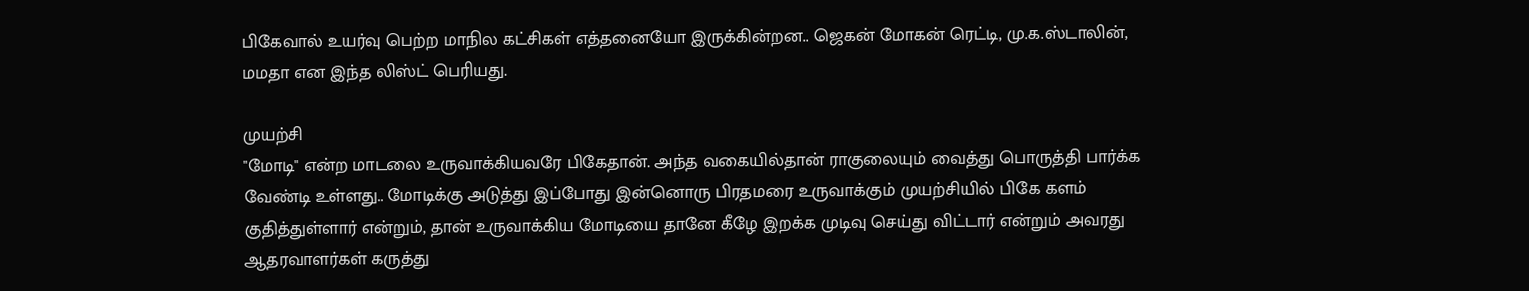பிகேவால் உயர்வு பெற்ற மாநில கட்சிகள் எத்தனையோ இருக்கின்றன.. ஜெகன் மோகன் ரெட்டி, மு.க.ஸ்டாலின், மமதா என இந்த லிஸ்ட் பெரியது.

முயற்சி
"மோடி" என்ற மாடலை உருவாக்கியவரே பிகேதான். அந்த வகையில்தான் ராகுலையும் வைத்து பொருத்தி பார்க்க வேண்டி உள்ளது.. மோடிக்கு அடுத்து இப்போது இன்னொரு பிரதமரை உருவாக்கும் முயற்சியில் பிகே களம் குதித்துள்ளார் என்றும், தான் உருவாக்கிய மோடியை தானே கீழே இறக்க முடிவு செய்து விட்டார் என்றும் அவரது ஆதரவாளர்கள் கருத்து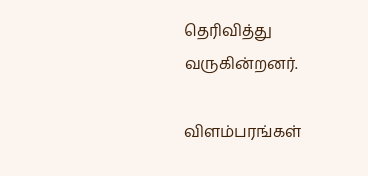தெரிவித்து வருகின்றனர்.

விளம்பரங்கள்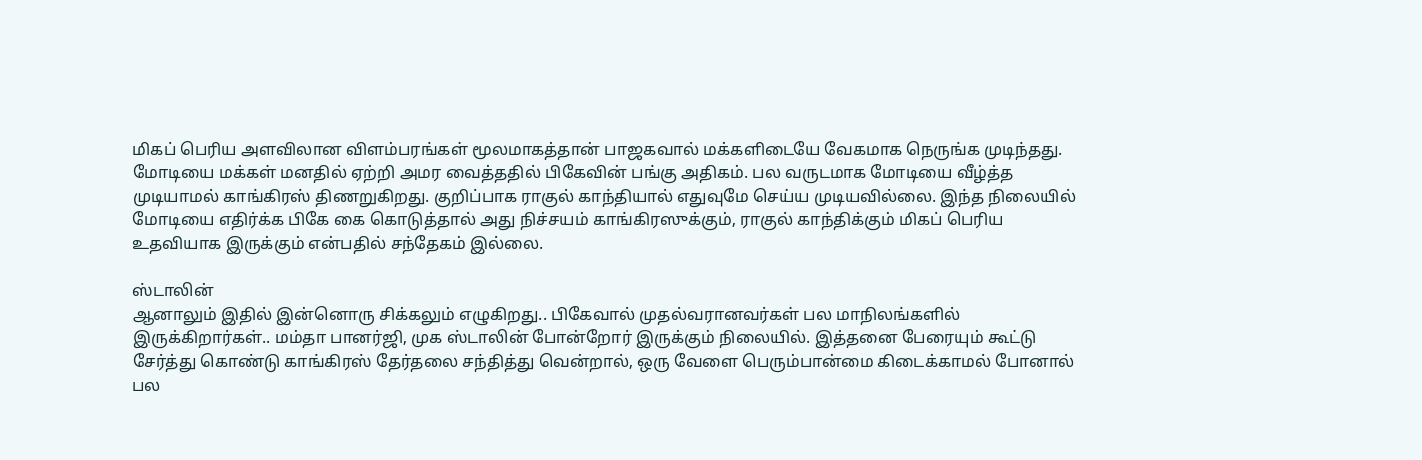மிகப் பெரிய அளவிலான விளம்பரங்கள் மூலமாகத்தான் பாஜகவால் மக்களிடையே வேகமாக நெருங்க முடிந்தது. மோடியை மக்கள் மனதில் ஏற்றி அமர வைத்ததில் பிகேவின் பங்கு அதிகம். பல வருடமாக மோடியை வீழ்த்த முடியாமல் காங்கிரஸ் திணறுகிறது. குறிப்பாக ராகுல் காந்தியால் எதுவுமே செய்ய முடியவில்லை. இந்த நிலையில் மோடியை எதிர்க்க பிகே கை கொடுத்தால் அது நிச்சயம் காங்கிரஸுக்கும், ராகுல் காந்திக்கும் மிகப் பெரிய உதவியாக இருக்கும் என்பதில் சந்தேகம் இல்லை.

ஸ்டாலின்
ஆனாலும் இதில் இன்னொரு சிக்கலும் எழுகிறது.. பிகேவால் முதல்வரானவர்கள் பல மாநிலங்களில் இருக்கிறார்கள்.. மம்தா பானர்ஜி, முக ஸ்டாலின் போன்றோர் இருக்கும் நிலையில். இத்தனை பேரையும் கூட்டு சேர்த்து கொண்டு காங்கிரஸ் தேர்தலை சந்தித்து வென்றால், ஒரு வேளை பெரும்பான்மை கிடைக்காமல் போனால் பல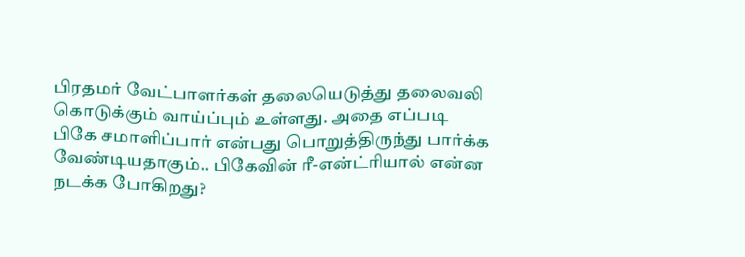பிரதமர் வேட்பாளர்கள் தலையெடுத்து தலைவலி கொடுக்கும் வாய்ப்பும் உள்ளது. அதை எப்படி பிகே சமாளிப்பார் என்பது பொறுத்திருந்து பார்க்க வேண்டியதாகும்.. பிகேவின் ரீ-என்ட்ரியால் என்ன நடக்க போகிறது?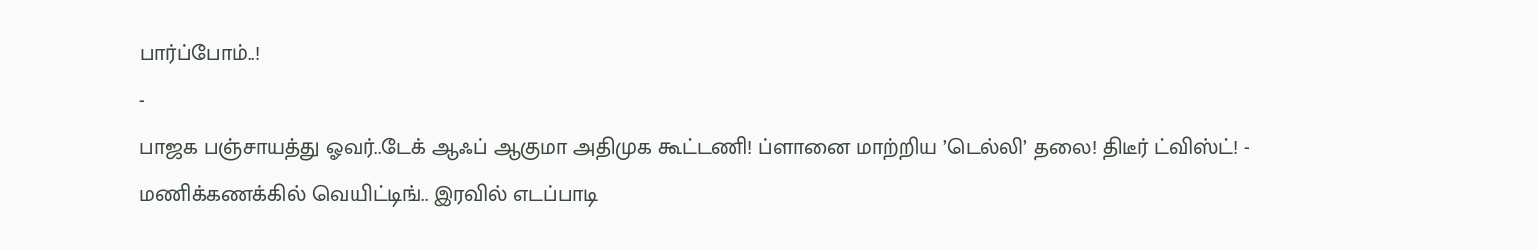பார்ப்போம்..!
-
பாஜக பஞ்சாயத்து ஓவர்..டேக் ஆஃப் ஆகுமா அதிமுக கூட்டணி! ப்ளானை மாற்றிய ’டெல்லி’ தலை! திடீர் ட்விஸ்ட்! -
மணிக்கணக்கில் வெயிட்டிங்.. இரவில் எடப்பாடி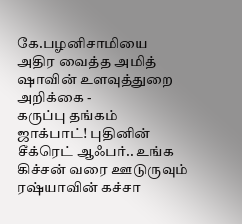கே.பழனிசாமியை அதிர வைத்த அமித் ஷாவின் உளவுத்துறை அறிக்கை -
கருப்பு தங்கம் ஜாக்பாட்! புதினின் சீக்ரெட் ஆஃபர்.. உங்க கிச்சன் வரை ஊடுருவும் ரஷ்யாவின் கச்சா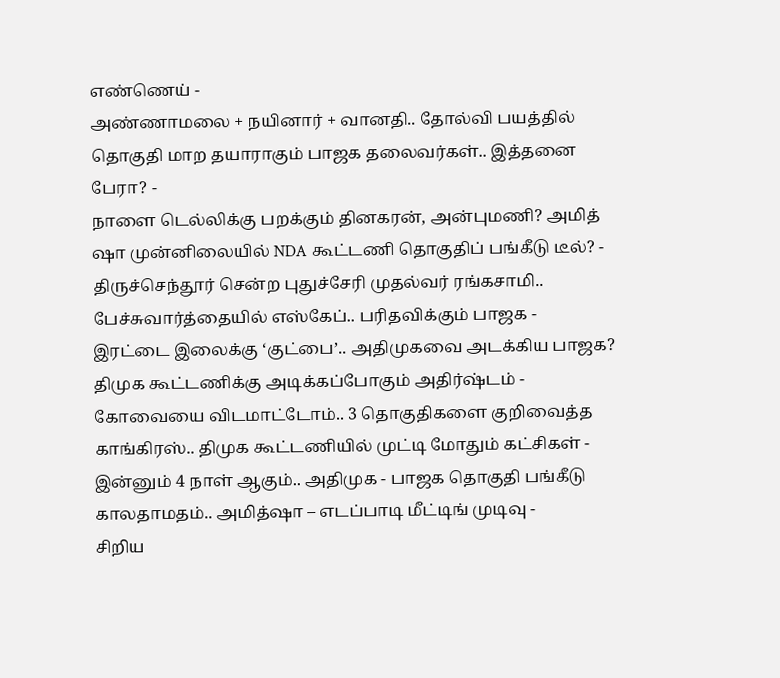எண்ணெய் -
அண்ணாமலை + நயினார் + வானதி.. தோல்வி பயத்தில் தொகுதி மாற தயாராகும் பாஜக தலைவர்கள்.. இத்தனை பேரா? -
நாளை டெல்லிக்கு பறக்கும் தினகரன், அன்புமணி? அமித் ஷா முன்னிலையில் NDA கூட்டணி தொகுதிப் பங்கீடு டீல்? -
திருச்செந்தூர் சென்ற புதுச்சேரி முதல்வர் ரங்கசாமி.. பேச்சுவார்த்தையில் எஸ்கேப்.. பரிதவிக்கும் பாஜக -
இரட்டை இலைக்கு ‘குட்பை’.. அதிமுகவை அடக்கிய பாஜக? திமுக கூட்டணிக்கு அடிக்கப்போகும் அதிர்ஷ்டம் -
கோவையை விடமாட்டோம்.. 3 தொகுதிகளை குறிவைத்த காங்கிரஸ்.. திமுக கூட்டணியில் முட்டி மோதும் கட்சிகள் -
இன்னும் 4 நாள் ஆகும்.. அதிமுக - பாஜக தொகுதி பங்கீடு காலதாமதம்.. அமித்ஷா – எடப்பாடி மீட்டிங் முடிவு -
சிறிய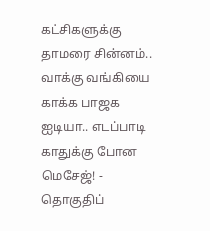கட்சிகளுக்கு தாமரை சின்னம்.. வாக்கு வங்கியை காக்க பாஜக ஐடியா.. எடப்பாடி காதுக்கு போன மெசேஜ்! -
தொகுதிப்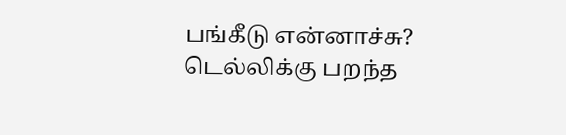பங்கீடு என்னாச்சு? டெல்லிக்கு பறந்த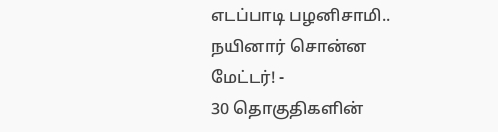எடப்பாடி பழனிசாமி.. நயினார் சொன்ன மேட்டர்! -
30 தொகுதிகளின்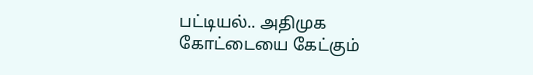பட்டியல்.. அதிமுக கோட்டையை கேட்கும்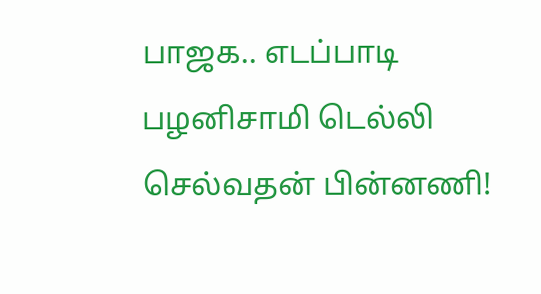பாஜக.. எடப்பாடி பழனிசாமி டெல்லி செல்வதன் பின்னணி!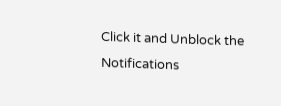Click it and Unblock the Notifications